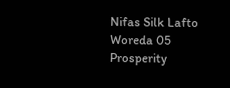Nifas Silk Lafto Woreda 05 Prosperity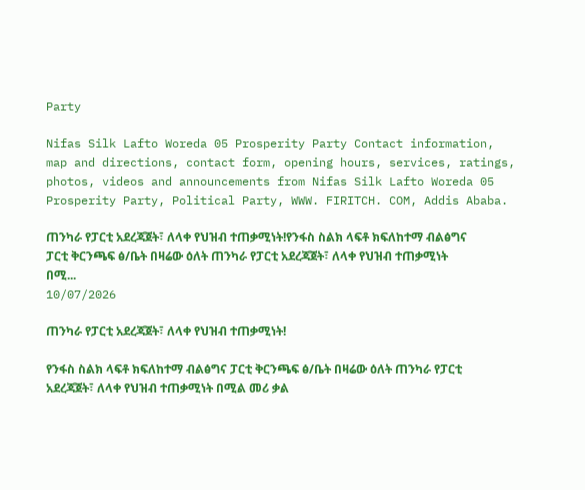Party

Nifas Silk Lafto Woreda 05 Prosperity Party Contact information, map and directions, contact form, opening hours, services, ratings, photos, videos and announcements from Nifas Silk Lafto Woreda 05 Prosperity Party, Political Party, WWW. FIRITCH. COM, Addis Ababa.

ጠንካራ የፓርቲ አደረጃጀት፣ ለላቀ የህዝብ ተጠቃሚነት!የንፋስ ስልክ ላፍቶ ክፍለከተማ ብልፅግና ፓርቲ ቅርንጫፍ ፅ/ቤት በዛሬው ዕለት ጠንካራ የፓርቲ አደረጃጀት፣ ለላቀ የህዝብ ተጠቃሚነት በሚ...
10/07/2026

ጠንካራ የፓርቲ አደረጃጀት፣ ለላቀ የህዝብ ተጠቃሚነት!

የንፋስ ስልክ ላፍቶ ክፍለከተማ ብልፅግና ፓርቲ ቅርንጫፍ ፅ/ቤት በዛሬው ዕለት ጠንካራ የፓርቲ አደረጃጀት፣ ለላቀ የህዝብ ተጠቃሚነት በሚል መሪ ቃል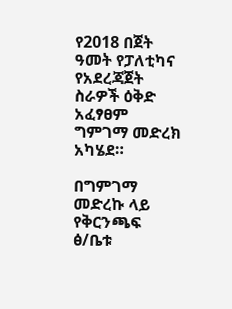የ2018 በጀት ዓመት የፓለቲካና የአደረጃጀት ስራዎች ዕቅድ አፈፃፀም ግምገማ መድረክ አካሄደ።

በግምገማ መድረኩ ላይ የቅርንጫፍ ፅ/ቤቱ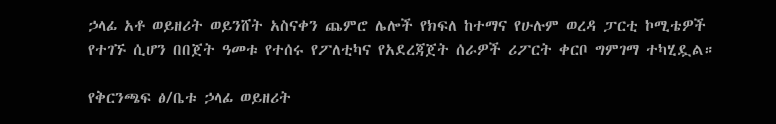ኃላፊ አቶ ወይዘሪት ወይንሸት አስናቀን ጨምሮ ሌሎች የክፍለ ከተማና የሁሉም ወረዳ ፓርቲ ኮሚቴዎች የተገኙ ሲሆን በበጀት ዓመቱ የተሰሩ የፖለቲካና የአደረጃጀት ሰራዎች ሪፖርት ቀርቦ ግምገማ ተካሂዷል።

የቅርንጫፍ ፅ/ቤቱ ኃላፊ ወይዘሪት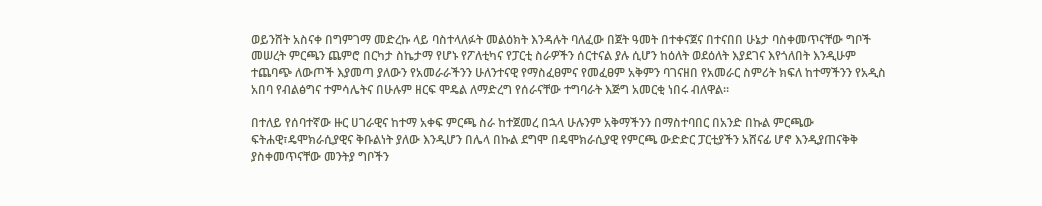ወይንሸት አስናቀ በግምገማ መድረኩ ላይ ባስተላለፉት መልዕክት እንዳሉት ባለፈው በጀት ዓመት በተቀናጀና በተናበበ ሁኔታ ባስቀመጥናቸው ግቦች መሠረት ምርጫን ጨምሮ በርካታ ስኬታማ የሆኑ የፖለቲካና የፓርቲ ስራዎችን ሰርተናል ያሉ ሲሆን ከዕለት ወደዕለት እያደገና እየጎለበት እንዲሁም ተጨባጭ ለውጦች እያመጣ ያለውን የአመራራችንን ሁለንተናዊ የማስፈፀምና የመፈፀም አቅምን ባገናዘበ የአመራር ስምሪት ክፍለ ከተማችንን የአዲስ አበባ የብልፅግና ተምሳሌትና በሁሉም ዘርፍ ሞዴል ለማድረግ የሰራናቸው ተግባራት እጅግ አመርቂ ነበሩ ብለዋል።

በተለይ የሰባተኛው ዙር ሀገራዊና ከተማ አቀፍ ምርጫ ስራ ከተጀመረ በኋላ ሁሉንም አቅማችንን በማስተባበር በአንድ በኩል ምርጫው ፍትሐዊ፣ዴሞክራሲያዊና ቅቡልነት ያለው እንዲሆን በሌላ በኩል ደግሞ በዴሞክራሲያዊ የምርጫ ውድድር ፓርቲያችን አሸናፊ ሆኖ እንዲያጠናቅቅ ያስቀመጥናቸው መንትያ ግቦችን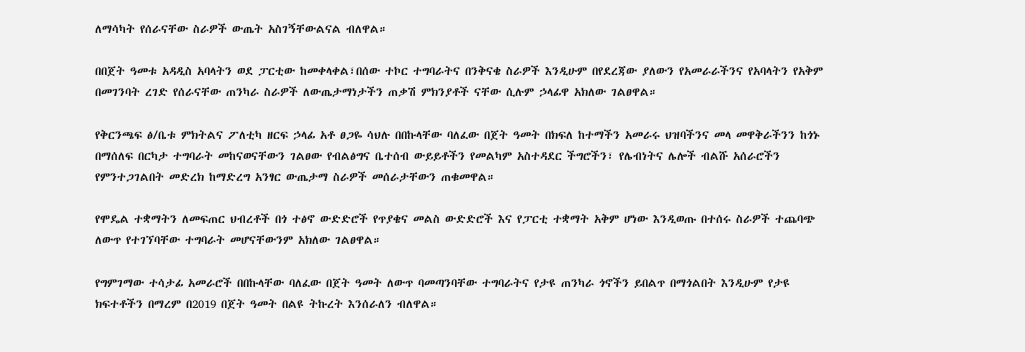ለማሳካት የሰራናቸው ስራዎች ውጤት አስገኝቸውልናል ብለዋል።

በበጀት ዓመቱ አዳዲስ አባላትን ወደ ፓርቲው ከመቀላቀል፣በሰው ተኮር ተግባራትና በንቅናቄ ስራዎች እንዲሁም በየደረጃው ያለውን የአመራራችንና የአባላትን የአቅም በመገንባት ረገድ የሰራናቸው ጠንካራ ስራዎች ለውጤታማነታችን ጠቃሽ ምክንያቶች ናቸው ሲሉም ኃላፊዋ አክለው ገልፀዋል።

የቅርንጫፍ ፅ/ቤቱ ምክትልና ፖለቲካ ዘርፍ ኃላፊ አቶ ፀጋዬ ሳህሉ በበኩላቸው ባለፈው በጀት ዓመት በክፍለ ከተማችን አመራሩ ህዝባችንና መላ መዋቅራችንን ከጎኑ በማሰለፍ በርካታ ተግባራት መከናወናቸውን ገልፀው የብልፅግና ቤተሰብ ውይይቶችን የመልካም አስተዳደር ችግሮችን፣ የሌብነትና ሌሎች ብልሹ አሰራሮችን የምንተጋገልበት መድረክ ከማድረግ አንፃር ውጤታማ ስራዎች መሰራታቸውን ጠቁመዋል።

የሞዴል ተቋማትን ለመፍጠር ህብረቶች በጎ ተፅኖ ውድድሮች የጥያቄና መልስ ውድድሮች እና የፓርቲ ተቋማት አቅም ሆነው እንዲወጡ በተሰሩ ስራዎች ተጨባጭ ለውጥ የተገኘባቸው ተግባራት መሆናቸውንም አክለው ገልፀዋል።

የግምገማው ተሳታፊ አመራሮች በበኩላቸው ባለፈው በጀት ዓመት ለውጥ ባመጣንባቸው ተግባራትና የታዩ ጠንካራ ጎኖችን ይበልጥ በማጎልበት እንዲሁም የታዩ ክፍተቶችን በማረም በ2019 በጀት ዓመት በልዩ ትኩረት እንሰራለን ብለዋል።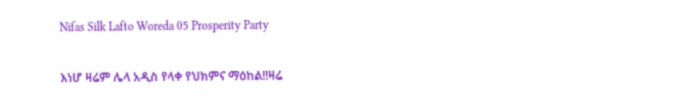Nifas Silk Lafto Woreda 05 Prosperity Party

እነሆ ዛሬም ሌላ አዲስ የላቀ የህክምና ማዕከል!!ዛሬ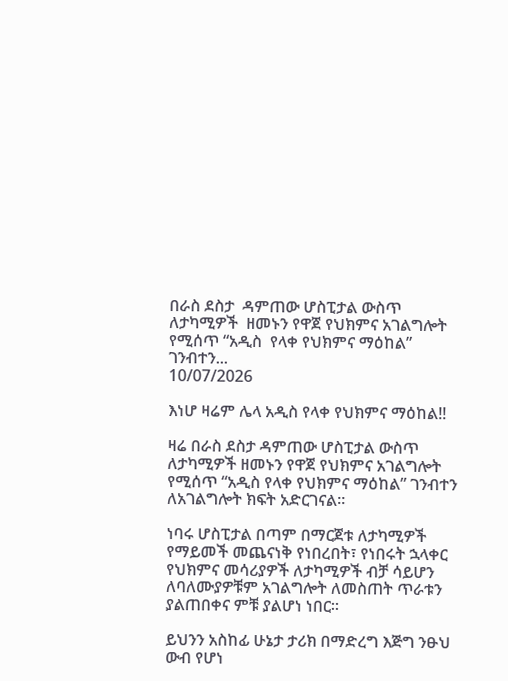በራስ ደስታ  ዳምጠው ሆስፒታል ውስጥ ለታካሚዎች  ዘመኑን የዋጀ የህክምና አገልግሎት የሚሰጥ “አዲስ  የላቀ የህክምና ማዕከል” ገንብተን...
10/07/2026

እነሆ ዛሬም ሌላ አዲስ የላቀ የህክምና ማዕከል!!

ዛሬ በራስ ደስታ ዳምጠው ሆስፒታል ውስጥ ለታካሚዎች ዘመኑን የዋጀ የህክምና አገልግሎት የሚሰጥ “አዲስ የላቀ የህክምና ማዕከል” ገንብተን ለአገልግሎት ክፍት አድርገናል።

ነባሩ ሆስፒታል በጣም በማርጀቱ ለታካሚዎች የማይመች መጨናነቅ የነበረበት፣ የነበሩት ኋላቀር የህክምና መሳሪያዎች ለታካሚዎች ብቻ ሳይሆን ለባለሙያዎቹም አገልግሎት ለመስጠት ጥራቱን ያልጠበቀና ምቹ ያልሆነ ነበር።

ይህንን አስከፊ ሁኔታ ታሪክ በማድረግ እጅግ ንፁህ ውብ የሆነ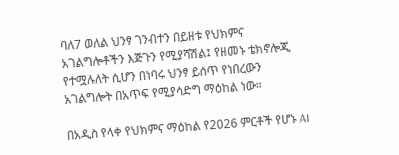ባለ7 ወለል ህንፃ ገንብተን በይዘቱ የህክምና አገልግሎቶችን እጅጉን የሚያሻሽል፤ የዘመኑ ቴክኖሎጂ የተሟሉለት ሲሆን በነባሩ ህንፃ ይሰጥ የነበረውን አገልግሎት በአጥፍ የሚያሳድግ ማዕከል ነው።

በአዲስ የላቀ የህክምና ማዕከል የ2026 ምርቶች የሆኑ AI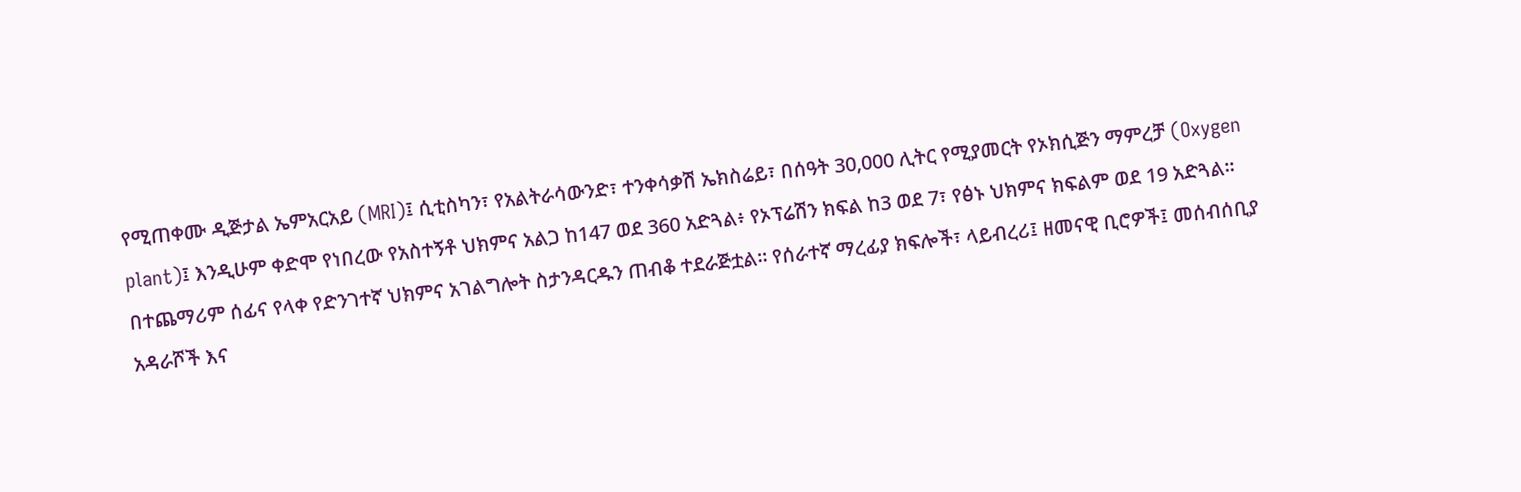የሚጠቀሙ ዲጅታል ኤምአርአይ (MRI)፤ ሲቲስካን፣ የአልትራሳውንድ፣ ተንቀሳቃሽ ኤክስሬይ፣ በሰዓት 30,000 ሊትር የሚያመርት የኦክሲጅን ማምረቻ (Oxygen plant)፤ እንዲሁም ቀድሞ የነበረው የአስተኝቶ ህክምና አልጋ ከ147 ወደ 360 አድጓል፥ የኦፕሬሽን ክፍል ከ3 ወደ 7፣ የፅኑ ህክምና ክፍልም ወደ 19 አድጓል። በተጨማሪም ሰፊና የላቀ የድንገተኛ ህክምና አገልግሎት ስታንዳርዱን ጠብቆ ተደራጅቷል። የሰራተኛ ማረፊያ ክፍሎች፣ ላይብረሪ፤ ዘመናዊ ቢሮዎች፤ መሰብሰቢያ አዳራሾች እና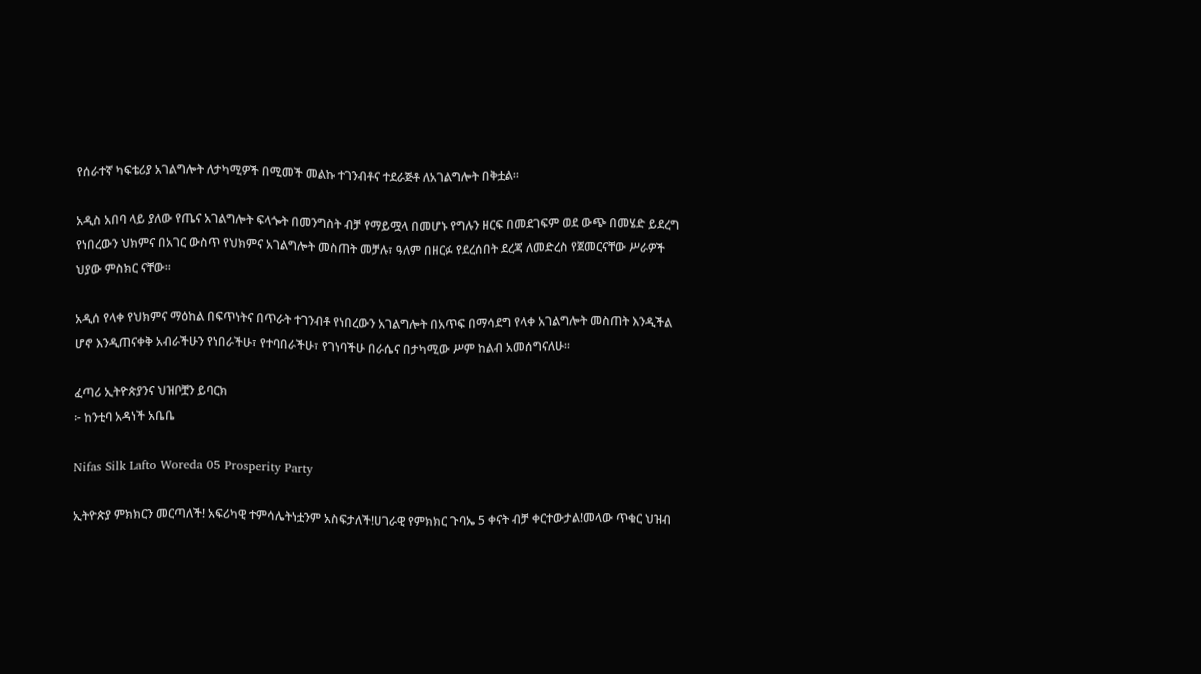የሰራተኛ ካፍቴሪያ አገልግሎት ለታካሚዎች በሚመች መልኩ ተገንብቶና ተደራጅቶ ለአገልግሎት በቅቷል።

አዲስ አበባ ላይ ያለው የጤና አገልግሎት ፍላጐት በመንግስት ብቻ የማይሟላ በመሆኑ የግሉን ዘርፍ በመደገፍም ወደ ውጭ በመሄድ ይደረግ የነበረውን ህክምና በአገር ውስጥ የህክምና አገልግሎት መስጠት መቻሉ፣ ዓለም በዘርፉ የደረሰበት ደረጃ ለመድረስ የጀመርናቸው ሥራዎች ህያው ምስክር ናቸው።

አዲሰ የላቀ የህክምና ማዕከል በፍጥነትና በጥራት ተገንብቶ የነበረውን አገልግሎት በአጥፍ በማሳደግ የላቀ አገልግሎት መስጠት እንዲችል ሆኖ እንዲጠናቀቅ አብራችሁን የነበራችሁ፣ የተባበራችሁ፣ የገነባችሁ በራሴና በታካሚው ሥም ከልብ አመሰግናለሁ።

ፈጣሪ ኢትዮጵያንና ህዝቦቿን ይባርክ
፦ ከንቲባ አዳነች አቤቤ

Nifas Silk Lafto Woreda 05 Prosperity Party

ኢትዮጵያ ምክክርን መርጣለች! አፍሪካዊ ተምሳሌትነቷንም አስፍታለች!ሀገራዊ የምክክር ጉባኤ 5 ቀናት ብቻ ቀርተውታል!መላው ጥቁር ህዝብ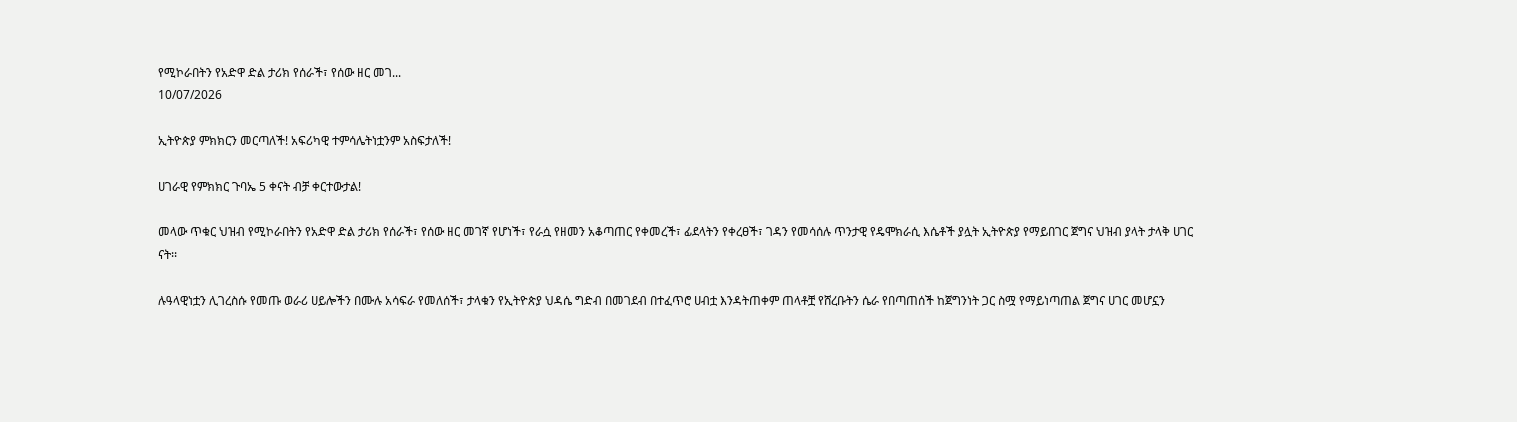የሚኮራበትን የአድዋ ድል ታሪክ የሰራች፣ የሰው ዘር መገ...
10/07/2026

ኢትዮጵያ ምክክርን መርጣለች! አፍሪካዊ ተምሳሌትነቷንም አስፍታለች!

ሀገራዊ የምክክር ጉባኤ 5 ቀናት ብቻ ቀርተውታል!

መላው ጥቁር ህዝብ የሚኮራበትን የአድዋ ድል ታሪክ የሰራች፣ የሰው ዘር መገኛ የሆነች፣ የራሷ የዘመን አቆጣጠር የቀመረች፣ ፊደላትን የቀረፀች፣ ገዳን የመሳሰሉ ጥንታዊ የዴሞክራሲ እሴቶች ያሏት ኢትዮጵያ የማይበገር ጀግና ህዝብ ያላት ታላቅ ሀገር ናት፡፡

ሉዓላዊነቷን ሊገረስሱ የመጡ ወራሪ ሀይሎችን በሙሉ አሳፍራ የመለሰች፣ ታላቁን የኢትዮጵያ ህዳሴ ግድብ በመገደብ በተፈጥሮ ሀብቷ እንዳትጠቀም ጠላቶቿ የሸረቡትን ሴራ የበጣጠሰች ከጀግንነት ጋር ስሟ የማይነጣጠል ጀግና ሀገር መሆኗን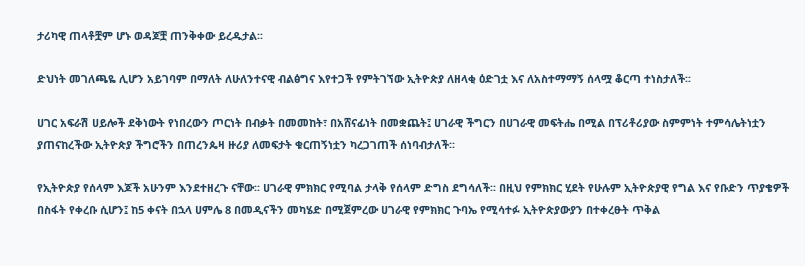ታሪካዊ ጠላቶቿም ሆኑ ወዳጆቿ ጠንቅቀው ይረዱታል፡፡

ድህነት መገለጫዬ ሊሆን አይገባም በማለት ለሁለንተናዊ ብልፅግና እየተጋች የምትገኘው ኢትዮጵያ ለዘላቂ ዕድገቷ እና ለአስተማማኝ ሰላሟ ቆርጣ ተነስታለች፡፡

ሀገር አፍራሽ ሀይሎች ደቅነውት የነበረውን ጦርነት በብቃት በመመከት፣ በአሸናፊነት በመቋጨት፤ ሀገራዊ ችግርን በሀገራዊ መፍትሔ በሚል በፕሪቶሪያው ስምምነት ተምሳሌትነቷን ያጠናከረችው ኢትዮጵያ ችግሮችን በጠረንጴዛ ዙሪያ ለመፍታት ቁርጠኝነቷን ካረጋገጠች ሰነባብታለች፡፡

የኢትዮጵያ የሰላም እጆች አሁንም እንደተዘረጉ ናቸው፡፡ ሀገራዊ ምክክር የሚባል ታላቅ የሰላም ድግስ ደግሳለች፡፡ በዚህ የምክክር ሂደት የሁሉም ኢትዮጵያዊ የግል እና የቡድን ጥያቄዎች በስፋት የቀረቡ ሲሆን፤ ከ5 ቀናት በኋላ ሀምሌ 8 በመዲናችን መካሄድ በሚጀምረው ሀገራዊ የምክክር ጉባኤ የሚሳተፉ ኢትዮጵያውያን በተቀረፁት ጥቅል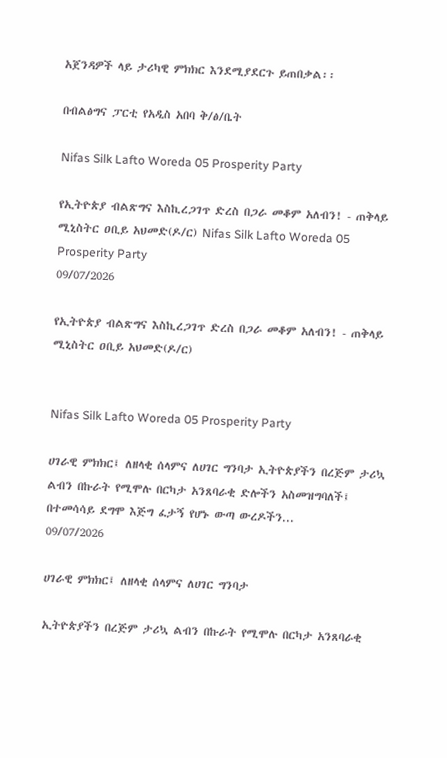አጀንዳዎች ላይ ታሪካዊ ምክክር እንደሚያደርጉ ይጠበቃል፡፡

በብልፅግና ፓርቲ የአዲስ አበባ ቅ/ፅ/ቤት

Nifas Silk Lafto Woreda 05 Prosperity Party

የኢትዮጵያ ብልጽግና እስኪረጋገጥ ድረስ በጋራ መቆም አለብን! - ጠቅላይ ሚኒስትር ዐቢይ አህመድ(ዶ/ር) Nifas Silk Lafto Woreda 05 Prosperity Party
09/07/2026

የኢትዮጵያ ብልጽግና እስኪረጋገጥ ድረስ በጋራ መቆም አለብን! - ጠቅላይ ሚኒስትር ዐቢይ አህመድ(ዶ/ር)


Nifas Silk Lafto Woreda 05 Prosperity Party

ሀገራዊ ምክክር፤ ለዘላቂ ሰላምና ለሀገር ግንባታ ኢትዮጵያችን በረጅም ታሪኳ ልብን በኩራት የሚሞሉ በርካታ አንጸባራቂ ድሎችን አስመዝግባለች፤ በተመሳሳይ ደግሞ እጅግ ፈታኝ የሆኑ ውጣ ውረዶችን...
09/07/2026

ሀገራዊ ምክክር፤ ለዘላቂ ሰላምና ለሀገር ግንባታ

ኢትዮጵያችን በረጅም ታሪኳ ልብን በኩራት የሚሞሉ በርካታ አንጸባራቂ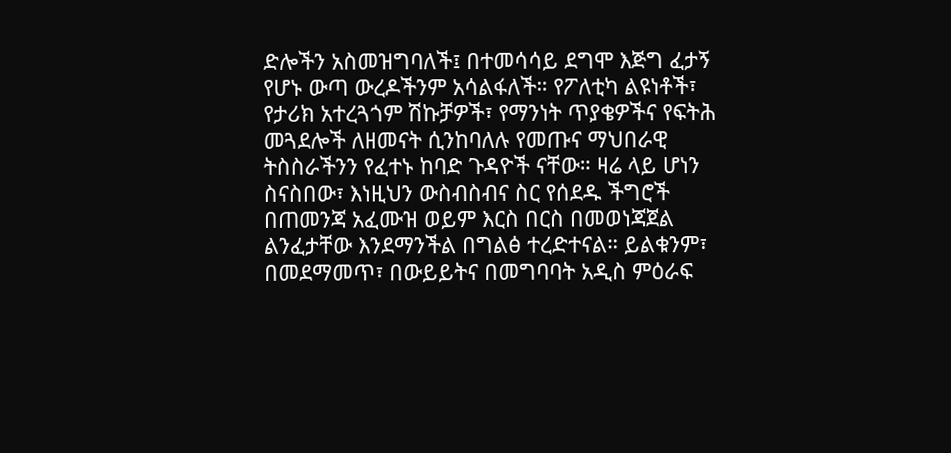ድሎችን አስመዝግባለች፤ በተመሳሳይ ደግሞ እጅግ ፈታኝ የሆኑ ውጣ ውረዶችንም አሳልፋለች። የፖለቲካ ልዩነቶች፣ የታሪክ አተረጓጎም ሽኩቻዎች፣ የማንነት ጥያቄዎችና የፍትሕ መጓደሎች ለዘመናት ሲንከባለሉ የመጡና ማህበራዊ ትስስራችንን የፈተኑ ከባድ ጉዳዮች ናቸው። ዛሬ ላይ ሆነን ስናስበው፣ እነዚህን ውስብስብና ስር የሰደዱ ችግሮች በጠመንጃ አፈሙዝ ወይም እርስ በርስ በመወነጃጀል ልንፈታቸው እንደማንችል በግልፅ ተረድተናል። ይልቁንም፣ በመደማመጥ፣ በውይይትና በመግባባት አዲስ ምዕራፍ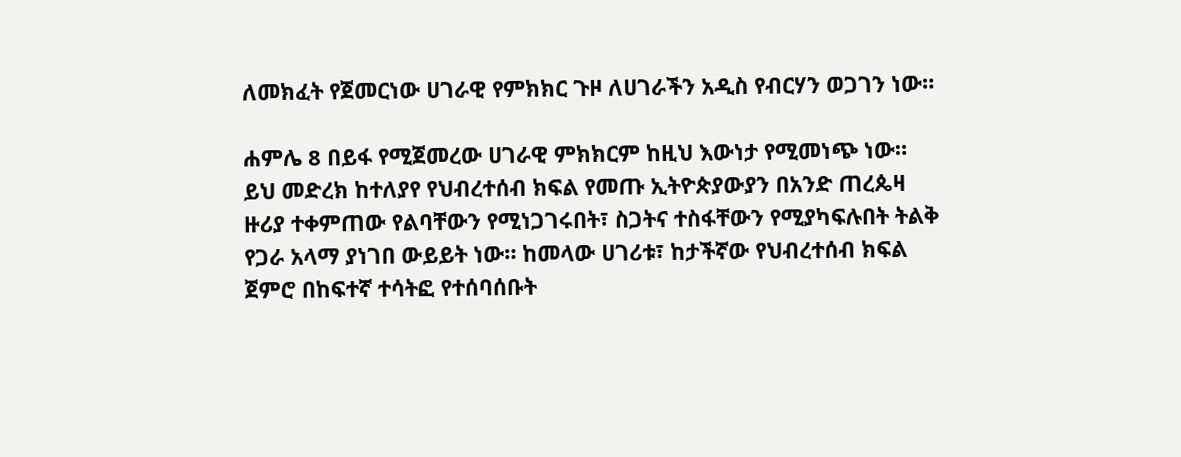ለመክፈት የጀመርነው ሀገራዊ የምክክር ጉዞ ለሀገራችን አዲስ የብርሃን ወጋገን ነው።

ሐምሌ 8 በይፋ የሚጀመረው ሀገራዊ ምክክርም ከዚህ እውነታ የሚመነጭ ነው። ይህ መድረክ ከተለያየ የህብረተሰብ ክፍል የመጡ ኢትዮጵያውያን በአንድ ጠረጴዛ ዙሪያ ተቀምጠው የልባቸውን የሚነጋገሩበት፣ ስጋትና ተስፋቸውን የሚያካፍሉበት ትልቅ የጋራ አላማ ያነገበ ውይይት ነው። ከመላው ሀገሪቱ፣ ከታችኛው የህብረተሰብ ክፍል ጀምሮ በከፍተኛ ተሳትፎ የተሰባሰቡት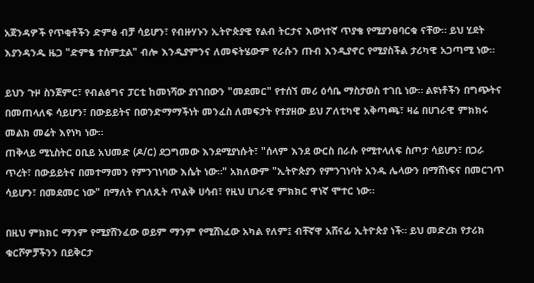አጀንዳዎች የጥቂቶችን ድምፅ ብቻ ሳይሆን፣ የብዙሃኑን ኢትዮጵያዊ የልብ ትርታና እውነተኛ ጥያቄ የሚያንፀባርቁ ናቸው። ይህ ሂደት እያንዳንዱ ዜጋ "ድምፄ ተሰምቷል" ብሎ እንዲያምንና ለመፍትሄውም የራሱን ጡብ እንዲያኖር የሚያስችል ታሪካዊ አጋጣሚ ነው።

ይህን ጉዞ ስንጀምር፣ የብልፅግና ፓርቲ ከመነሻው ያነገበውን "መደመር" የተሰኘ መሪ ዕሳቤ ማስታወስ ተገቢ ነው። ልዩነቶችን በግጭትና በመጠላለፍ ሳይሆን፣ በውይይትና በወንድማማችነት መንፈስ ለመፍታት የተያዘው ይህ ፖለቲካዊ አቅጣጫ፣ ዛሬ በሀገራዊ ምክክሩ መልክ መሬት እየነካ ነው።
ጠቅላይ ሚኒስትር ዐቢይ አህመድ (ዶ/ር) ደጋግመው እንደሚያነሱት፣ "ሰላም እንደ ውርስ በራሱ የሚተላለፍ ስጦታ ሳይሆን፣ በጋራ ጥረት፣ በውይይትና በመተማመን የምንገነባው እሴት ነው።" አክለውም "ኢትዮጵያን የምንገነባት አንዱ ሌላውን በማሸነፍና በመርገጥ ሳይሆን፣ በመደመር ነው" በማለት የገለጹት ጥልቅ ሀሳብ፣ የዚህ ሀገራዊ ምክክር ዋነኛ ሞተር ነው።

በዚህ ምክክር ማንም የሚያሸንፈው ወይም ማንም የሚሸነፈው አካል የለም፤ ብቸኛዋ አሸናፊ ኢትዮጵያ ነች። ይህ መድረክ የታሪክ ቁርሾዎቻችንን በይቅርታ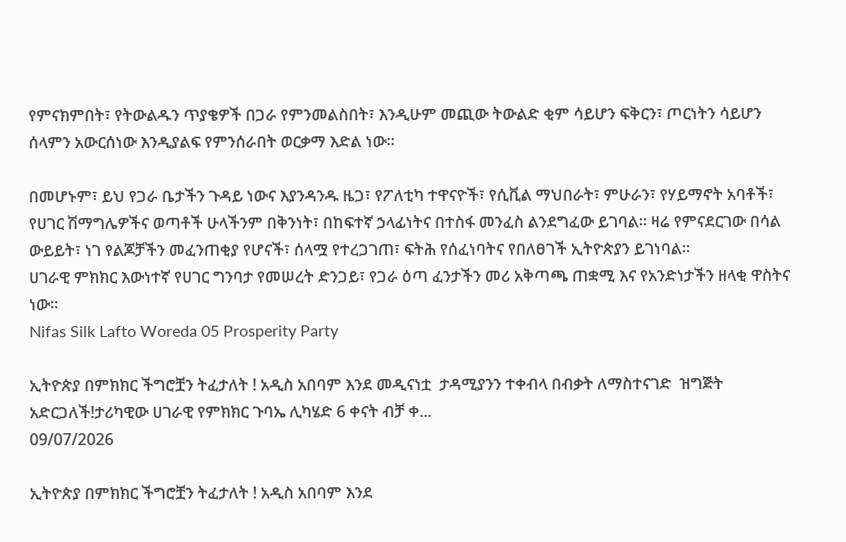የምናክምበት፣ የትውልዱን ጥያቄዎች በጋራ የምንመልስበት፣ እንዲሁም መጪው ትውልድ ቂም ሳይሆን ፍቅርን፣ ጦርነትን ሳይሆን ሰላምን አውርሰነው እንዲያልፍ የምንሰራበት ወርቃማ እድል ነው።

በመሆኑም፣ ይህ የጋራ ቤታችን ጉዳይ ነውና እያንዳንዱ ዜጋ፣ የፖለቲካ ተዋናዮች፣ የሲቪል ማህበራት፣ ምሁራን፣ የሃይማኖት አባቶች፣ የሀገር ሽማግሌዎችና ወጣቶች ሁላችንም በቅንነት፣ በከፍተኛ ኃላፊነትና በተስፋ መንፈስ ልንደግፈው ይገባል። ዛሬ የምናደርገው በሳል ውይይት፣ ነገ የልጆቻችን መፈንጠቂያ የሆናች፣ ሰላሟ የተረጋገጠ፣ ፍትሕ የሰፈነባትና የበለፀገች ኢትዮጵያን ይገነባል።
ሀገራዊ ምክክር እውነተኛ የሀገር ግንባታ የመሠረት ድንጋይ፣ የጋራ ዕጣ ፈንታችን መሪ አቅጣጫ ጠቋሚ እና የአንድነታችን ዘላቂ ዋስትና ነው።
Nifas Silk Lafto Woreda 05 Prosperity Party

ኢትዮጵያ በምክክር ችግሮቿን ትፈታለት ! አዲስ አበባም እንደ መዲናነቷ  ታዳሚያንን ተቀብላ በብቃት ለማስተናገድ  ዝግጅት አድርጋለች!ታሪካዊው ሀገራዊ የምክክር ጉባኤ ሊካሄድ 6 ቀናት ብቻ ቀ...
09/07/2026

ኢትዮጵያ በምክክር ችግሮቿን ትፈታለት ! አዲስ አበባም እንደ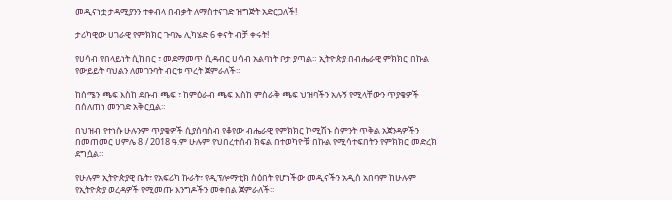መዲናነቷ ታዳሚያንን ተቀብላ በብቃት ለማስተናገድ ዝግጅት አድርጋለች!

ታሪካዊው ሀገራዊ የምክክር ጉባኤ ሊካሄድ 6 ቀናት ብቻ ቀሩት!

የሀሳብ የበላይነት ሲከበር ፣ መደማመጥ ሲዳብር ሀሳብ አልባነት ቦታ ያጣል። ኢትዮጵያ በብሔራዊ ምክክር በኩል የውይይት ባህልን ለመገንባት ብርቱ ጥረት ጀምራለች።

ከሰሜን ጫፍ እስከ ደቡብ ጫፍ ፣ ከምዕራብ ጫፍ እስከ ምስራቅ ጫፍ ህዝባችን አሉኝ የሚላቸውን ጥያቄዎች በሰለጠነ መንገድ አቅርቧል።

በህዝብ የተነሱ ሁሉንም ጥያቄዎች ሲያሰባስብ የቆየው ብሔራዊ የምክክር ኮሚሽኑ ስምንት ጥቅል አጀንዳዎችን በመጠመር ሀምሌ 8 / 2018 ዓ.ም ሁሉም የህበረተሰብ ክፍል በተወካዮቹ በኩል የሚሳተፍበትን የምክክር መድረክ ደግሷል።

የሁሉም ኢትዮጵያዊ ቤት፣ የአፍሪካ ኩራት፣ የዲፕሎማቲክ ስዕበት የሆነችው መዲናችን አዲስ አበባም ከሁሉም የኢትዮጵያ ወረዳዎች የሚመጡ እንግዶችን መቀበል ጀምራለች፡፡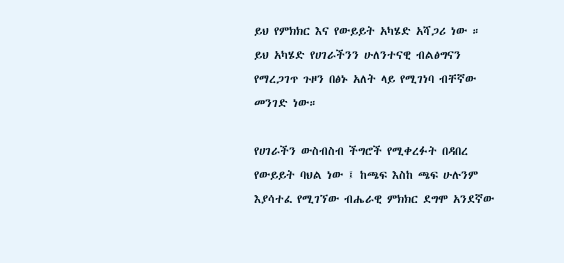ይህ የምክክር እና የውይይት አካሄድ አሻጋሪ ነው ። ይህ አካሄድ የሀገራችንን ሁለንተናዊ ብልፅግናን የማረጋገጥ ጉዞን በፅኑ አለት ላይ የሚገነባ ብቸኛው መንገድ ነው።

የሀገራችን ውስብስብ ችግሮች የሚቀረፉት በዳበረ የውይይት ባህል ነው ፤ ከጫፍ እስከ ጫፍ ሁሉንም እያሳተፈ የሚገኘው ብሔራዊ ምክክር ደግሞ አንደኛው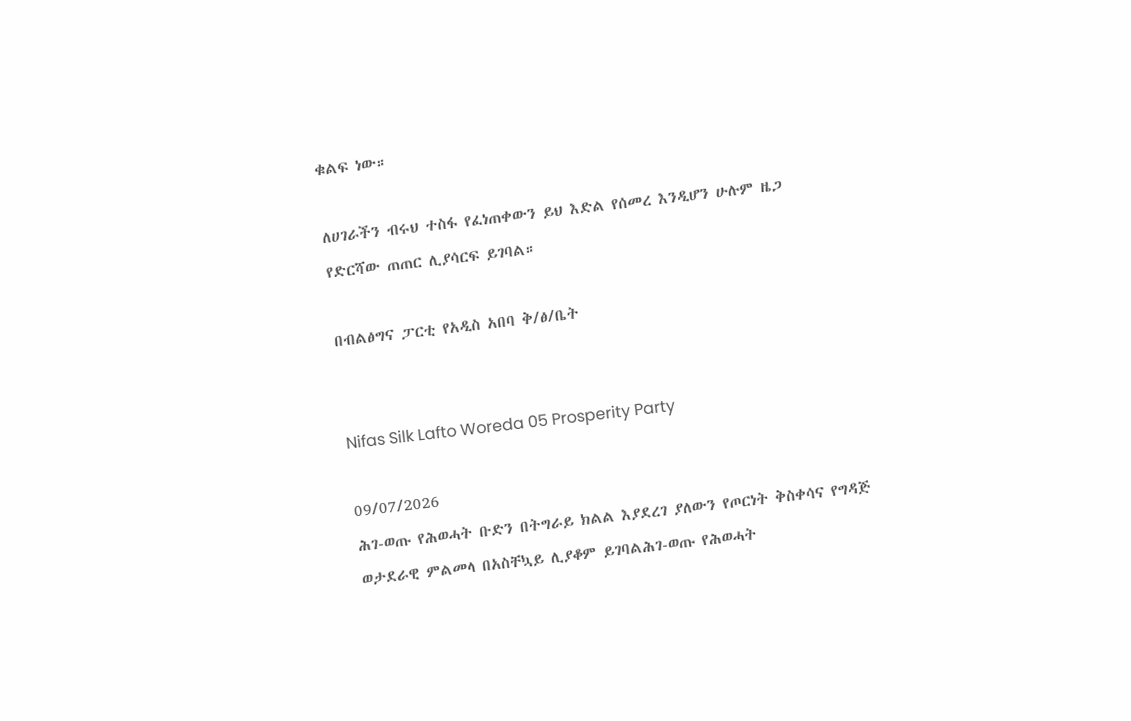ቁልፍ ነው።

ለሀገራችን ብሩህ ተስፋ የፈነጠቀውን ይህ እድል የሰመረ እንዲሆን ሁሉም ዜጋ የድርሻው ጠጠር ሊያሳርፍ ይገባል።

በብልፅግና ፓርቲ የአዲስ አበባ ቅ/ፅ/ቤት


Nifas Silk Lafto Woreda 05 Prosperity Party

09/07/2026
ሕገ-ወጡ የሕወሓት ቡድን በትግራይ ክልል እያደረገ ያለውን የጦርነት ቅስቀሳና የግዳጅ ወታደራዊ ምልመላ በአስቸኳይ ሊያቆም ይገባልሕገ-ወጡ የሕወሓት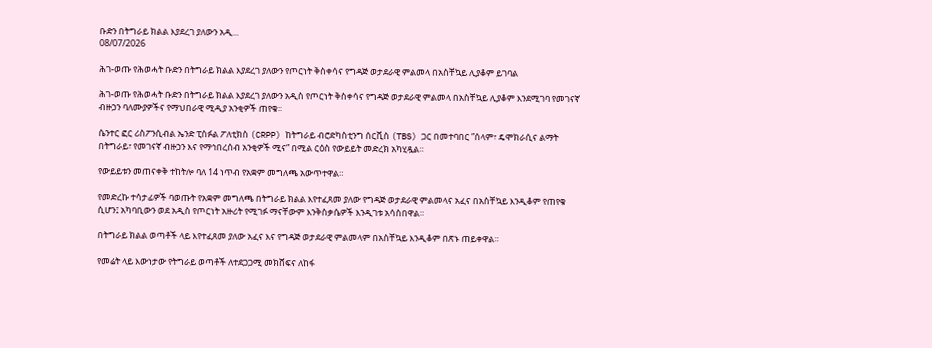ቡድን በትግራይ ክልል እያደረገ ያለውን አዲ...
08/07/2026

ሕገ-ወጡ የሕወሓት ቡድን በትግራይ ክልል እያደረገ ያለውን የጦርነት ቅስቀሳና የግዳጅ ወታደራዊ ምልመላ በአስቸኳይ ሊያቆም ይገባል

ሕገ-ወጡ የሕወሓት ቡድን በትግራይ ክልል እያደረገ ያለውን አዲስ የጦርነት ቅስቀሳና የግዳጅ ወታደራዊ ምልመላ በአስቸኳይ ሊያቆም እንደሚገባ የመገናኛ ብዙኃን ባለሙያዎችና የማህበራዊ ሚዲያ አንቂዎች ጠየቁ፡፡

ሴንተር ፎር ሪስፖንሲብል ኤንድ ፒስፉል ፖለቲክስ (CRPP) ከትግራይ ብሮድካስቲንግ ሰርቪስ (TBS) ጋር በመተባበር ”ሰላም፣ ዴሞክራሲና ልማት በትግራይ፣ የመገናኛ ብዙኃን እና የማኅበረሰብ አንቂዎች ሚና” በሚል ርዕስ የውይይት መድረክ አካሂዷል።

የውይይቱን መጠናቀቅ ተከትሎ ባለ 14 ነጥብ የአቋም መግለጫ አውጥተዋል።

የመድረኩ ተሳታፊዎች ባወጡት የአቋም መግለጫ በትግራይ ክልል እየተፈጸመ ያለው የግዳጅ ወታደራዊ ምልመላና አፈና በአስቸኳይ እንዲቆም የጠየቁ ሲሆን፤ አካባቢውን ወደ አዲስ የጦርነት አዙሪት የሚገፉ ማናቸውም እንቅስቃሴዎች እንዲገቱ አሳስበዋል።

በትግራይ ክልል ወጣቶች ላይ እየተፈጸመ ያለው አፈና እና የግዳጅ ወታደራዊ ምልመላም በአስቸኳይ እንዲቆም በጽኑ ጠይቀዋል።

የመሬት ላይ እውነታው የትግራይ ወጣቶች ለተደጋጋሚ መክሸፍና ለከፋ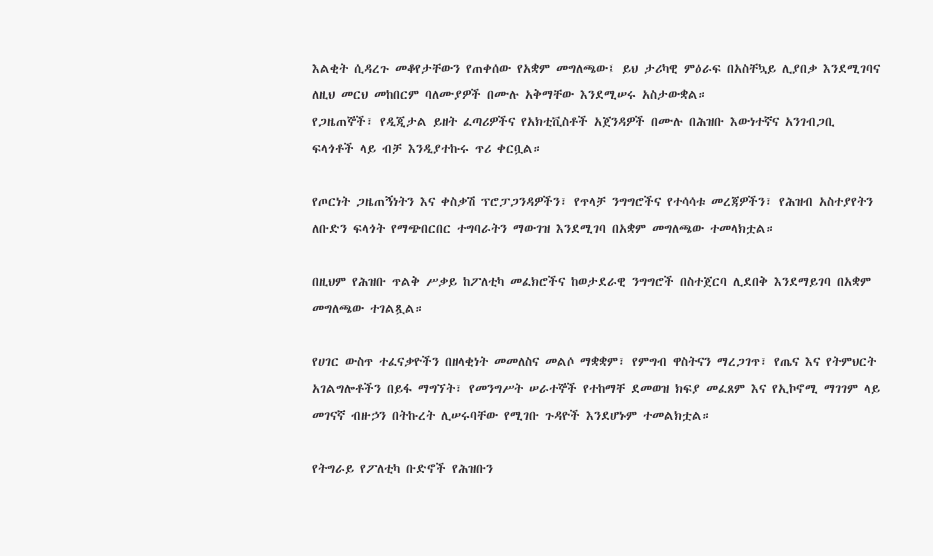እልቂት ሲዳረጉ መቆየታቸውን የጠቀሰው የአቋም መግለጫው፤ ይህ ታሪካዊ ምዕራፍ በአስቸኳይ ሊያበቃ እንደሚገባና ለዚህ መርህ መከበርም ባለሙያዎች በሙሉ አቅማቸው እንደሚሠሩ አስታውቋል።
የጋዜጠኞች፣ የዲጂታል ይዘት ፈጣሪዎችና የአክቲቪስቶች አጀንዳዎች በሙሉ በሕዝቡ እውነተኛና አንገብጋቢ ፍላጎቶች ላይ ብቻ እንዲያተኩሩ ጥሪ ቀርቧል።

የጦርነት ጋዜጠኝነትን እና ቀስቃሽ ፕሮፓጋንዳዎችን፣ የጥላቻ ንግግሮችና የተሳሳቱ መረጃዎችን፣ የሕዝብ አስተያየትን ለቡድን ፍላጎት የማጭበርበር ተግባራትን ማውገዝ እንደሚገባ በአቋም መግለጫው ተመላክቷል።

በዚህም የሕዝቡ ጥልቅ ሥቃይ ከፖለቲካ መፈክሮችና ከወታደራዊ ንግግሮች በስተጀርባ ሊደበቅ እንደማይገባ በአቋም መግለጫው ተገልጿል።

የሀገር ውስጥ ተፈናቃዮችን በዘላቂነት መመለስና መልሶ ማቋቋም፣ የምግብ ዋስትናን ማረጋገጥ፣ የጤና እና የትምህርት አገልግሎቶችን በይፋ ማግኘት፣ የመንግሥት ሠራተኞች የተከማቸ ደመወዝ ክፍያ መፈጸም እና የኢኮኖሚ ማገገም ላይ መገናኛ ብዙኃን በትኩረት ሊሠሩባቸው የሚገቡ ጉዳዮች እንደሆኑም ተመልክቷል።

የትግራይ የፖለቲካ ቡድኖች የሕዝቡን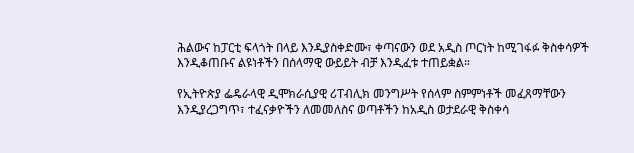ሕልውና ከፓርቲ ፍላጎት በላይ እንዲያስቀድሙ፣ ቀጣናውን ወደ አዲስ ጦርነት ከሚገፋፉ ቅስቀሳዎች እንዲቆጠቡና ልዩነቶችን በሰላማዊ ውይይት ብቻ እንዲፈቱ ተጠይቋል።

የኢትዮጵያ ፌዴራላዊ ዲሞክራሲያዊ ሪፐብሊክ መንግሥት የሰላም ስምምነቶች መፈጸማቸውን እንዲያረጋግጥ፣ ተፈናቃዮችን ለመመለስና ወጣቶችን ከአዲስ ወታደራዊ ቅስቀሳ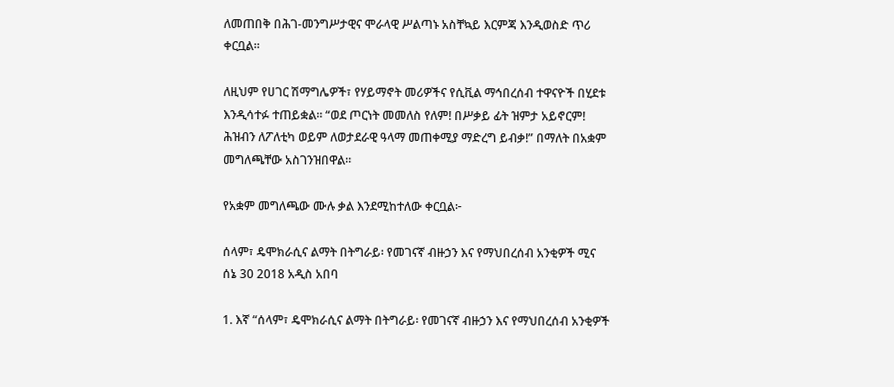ለመጠበቅ በሕገ-መንግሥታዊና ሞራላዊ ሥልጣኑ አስቸኳይ እርምጃ እንዲወስድ ጥሪ ቀርቧል።

ለዚህም የሀገር ሽማግሌዎች፣ የሃይማኖት መሪዎችና የሲቪል ማኅበረሰብ ተዋናዮች በሂደቱ እንዲሳተፉ ተጠይቋል። “ወደ ጦርነት መመለስ የለም! በሥቃይ ፊት ዝምታ አይኖርም! ሕዝብን ለፖለቲካ ወይም ለወታደራዊ ዓላማ መጠቀሚያ ማድረግ ይብቃ!” በማለት በአቋም መግለጫቸው አስገንዝበዋል።

የአቋም መግለጫው ሙሉ ቃል እንደሚከተለው ቀርቧል፦

ሰላም፣ ዴሞክራሲና ልማት በትግራይ፡ የመገናኛ ብዙኃን እና የማህበረሰብ አንቂዎች ሚና
ሰኔ 30 2018 አዲስ አበባ

1. እኛ “ሰላም፣ ዴሞክራሲና ልማት በትግራይ፡ የመገናኛ ብዙኃን እና የማህበረሰብ አንቂዎች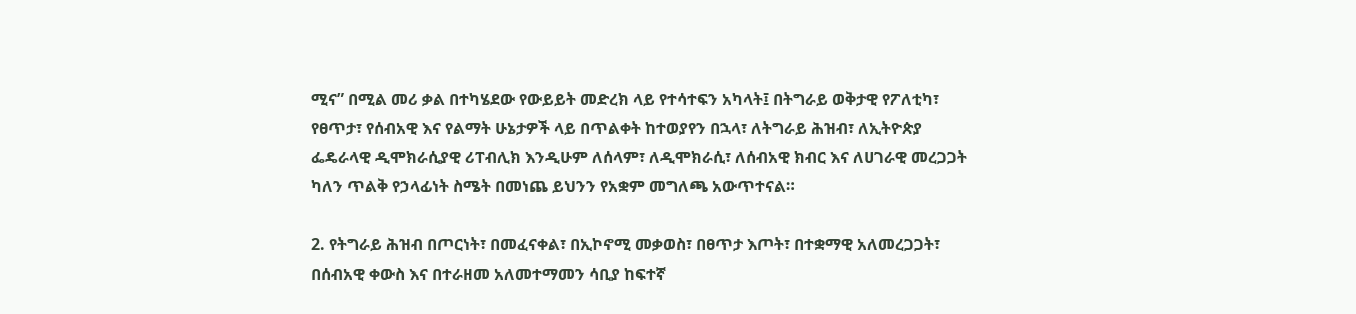ሚና” በሚል መሪ ቃል በተካሄደው የውይይት መድረክ ላይ የተሳተፍን አካላት፤ በትግራይ ወቅታዊ የፖለቲካ፣ የፀጥታ፣ የሰብአዊ እና የልማት ሁኔታዎች ላይ በጥልቀት ከተወያየን በኋላ፣ ለትግራይ ሕዝብ፣ ለኢትዮጵያ ፌዴራላዊ ዲሞክራሲያዊ ሪፐብሊክ እንዲሁም ለሰላም፣ ለዲሞክራሲ፣ ለሰብአዊ ክብር እና ለሀገራዊ መረጋጋት ካለን ጥልቅ የኃላፊነት ስሜት በመነጨ ይህንን የአቋም መግለጫ አውጥተናል።

2. የትግራይ ሕዝብ በጦርነት፣ በመፈናቀል፣ በኢኮኖሚ መቃወስ፣ በፀጥታ እጦት፣ በተቋማዊ አለመረጋጋት፣ በሰብአዊ ቀውስ እና በተራዘመ አለመተማመን ሳቢያ ከፍተኛ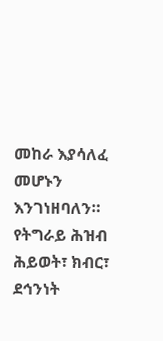መከራ እያሳለፈ መሆኑን እንገነዘባለን። የትግራይ ሕዝብ ሕይወት፣ ክብር፣ ደኅንነት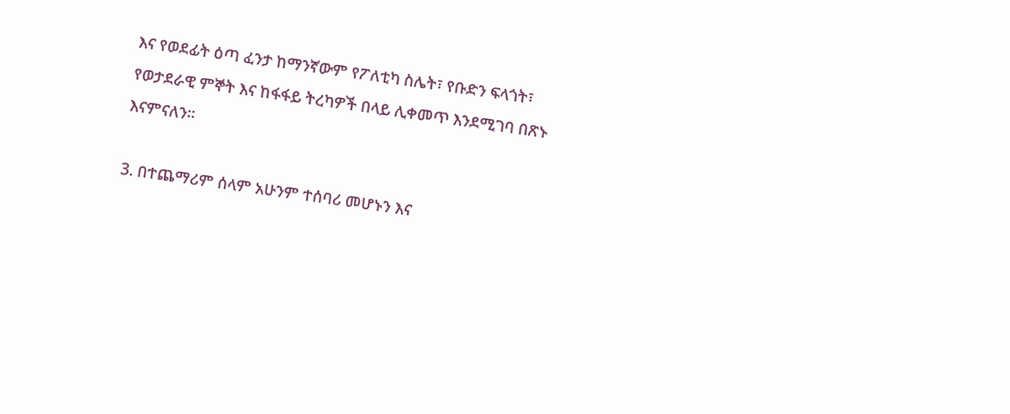እና የወደፊት ዕጣ ፈንታ ከማንኛውም የፖለቲካ ስሌት፣ የቡድን ፍላጎት፣ የወታደራዊ ምኞት እና ከፋፋይ ትረካዎች በላይ ሊቀመጥ እንደሚገባ በጽኑ እናምናለን።

3. በተጨማሪም ሰላም አሁንም ተሰባሪ መሆኑን እና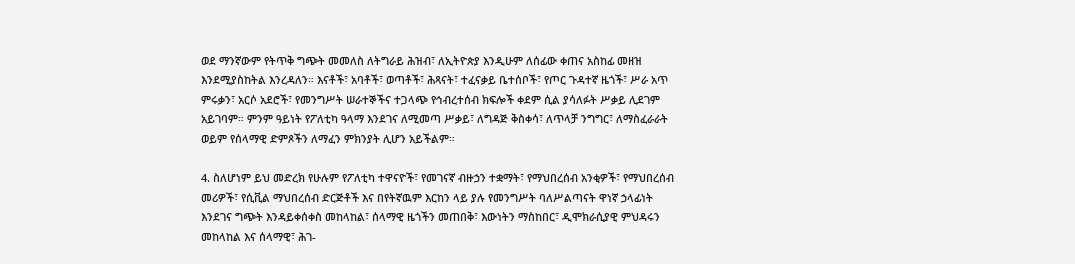ወደ ማንኛውም የትጥቅ ግጭት መመለስ ለትግራይ ሕዝብ፣ ለኢትዮጵያ እንዲሁም ለሰፊው ቀጠና አስከፊ መዘዝ እንደሚያስከትል እንረዳለን። እናቶች፣ አባቶች፣ ወጣቶች፣ ሕጻናት፣ ተፈናቃይ ቤተሰቦች፣ የጦር ጉዳተኛ ዜጎች፣ ሥራ አጥ ምሩቃን፣ አርሶ አደሮች፣ የመንግሥት ሠራተኞችና ተጋላጭ የኅብረተሰብ ክፍሎች ቀደም ሲል ያሳለፉት ሥቃይ ሊደገም አይገባም። ምንም ዓይነት የፖለቲካ ዓላማ እንደገና ለሚመጣ ሥቃይ፣ ለግዳጅ ቅስቀሳ፣ ለጥላቻ ንግግር፣ ለማስፈራራት ወይም የሰላማዊ ድምጾችን ለማፈን ምክንያት ሊሆን አይችልም።

4. ስለሆነም ይህ መድረክ የሁሉም የፖለቲካ ተዋናዮች፣ የመገናኛ ብዙኃን ተቋማት፣ የማህበረሰብ አንቂዎች፣ የማህበረሰብ መሪዎች፣ የሲቪል ማህበረሰብ ድርጅቶች እና በየትኛዉም እርከን ላይ ያሉ የመንግሥት ባለሥልጣናት ዋነኛ ኃላፊነት እንደገና ግጭት እንዳይቀሰቀስ መከላከል፣ ሰላማዊ ዜጎችን መጠበቅ፣ እውነትን ማስከበር፣ ዲሞክራሲያዊ ምህዳሩን መከላከል እና ሰላማዊ፣ ሕገ-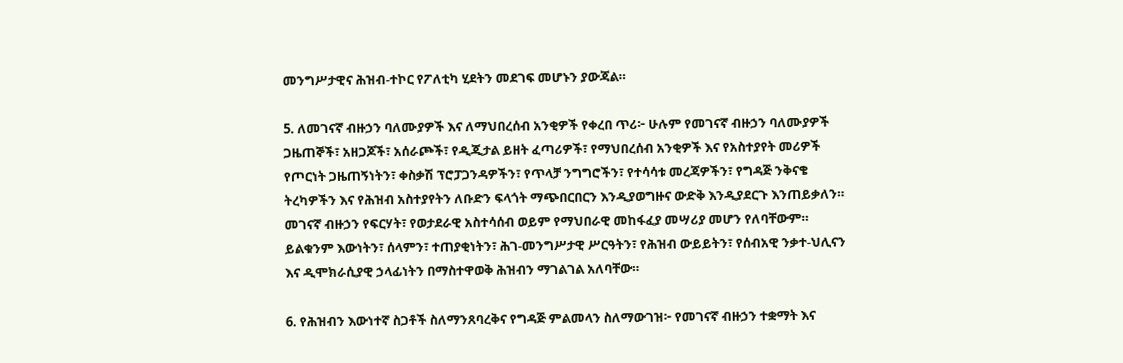መንግሥታዊና ሕዝብ-ተኮር የፖለቲካ ሂደትን መደገፍ መሆኑን ያውጃል።

5. ለመገናኛ ብዙኃን ባለሙያዎች እና ለማህበረሰብ አንቂዎች የቀረበ ጥሪ፦ ሁሉም የመገናኛ ብዙኃን ባለሙያዎች ጋዜጠኞች፣ አዘጋጆች፣ አሰራጮች፣ የዲጂታል ይዘት ፈጣሪዎች፣ የማህበረሰብ አንቂዎች እና የአስተያየት መሪዎች የጦርነት ጋዜጠኝነትን፣ ቀስቃሽ ፕሮፓጋንዳዎችን፣ የጥላቻ ንግግሮችን፣ የተሳሳቱ መረጃዎችን፣ የግዳጅ ንቅናቄ ትረካዎችን እና የሕዝብ አስተያየትን ለቡድን ፍላጎት ማጭበርበርን እንዲያወግዙና ውድቅ እንዲያደርጉ እንጠይቃለን። መገናኛ ብዙኃን የፍርሃት፣ የወታደራዊ አስተሳሰብ ወይም የማህበራዊ መከፋፈያ መሣሪያ መሆን የለባቸውም። ይልቁንም እውነትን፣ ሰላምን፣ ተጠያቂነትን፣ ሕገ-መንግሥታዊ ሥርዓትን፣ የሕዝብ ውይይትን፣ የሰብአዊ ንቃተ-ህሊናን እና ዲሞክራሲያዊ ኃላፊነትን በማስተዋወቅ ሕዝብን ማገልገል አለባቸው።

6. የሕዝብን እውነተኛ ስጋቶች ስለማንጸባረቅና የግዳጅ ምልመላን ስለማውገዝ፦ የመገናኛ ብዙኃን ተቋማት እና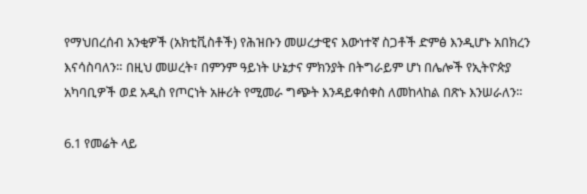የማህበረሰብ አንቂዎች (አክቲቪስቶች) የሕዝቡን መሠረታዊና እውነተኛ ስጋቶች ድምፅ እንዲሆኑ አበክረን እናሳስባለን። በዚህ መሠረት፣ በምንም ዓይነት ሁኔታና ምክንያት በትግራይም ሆነ በሌሎች የኢትዮጵያ አካባቢዎች ወደ አዲስ የጦርነት አዙሪት የሚመራ ግጭት እንዳይቀሰቀስ ለመከላከል በጽኑ እንሠራለን።

6.1 የመሬት ላይ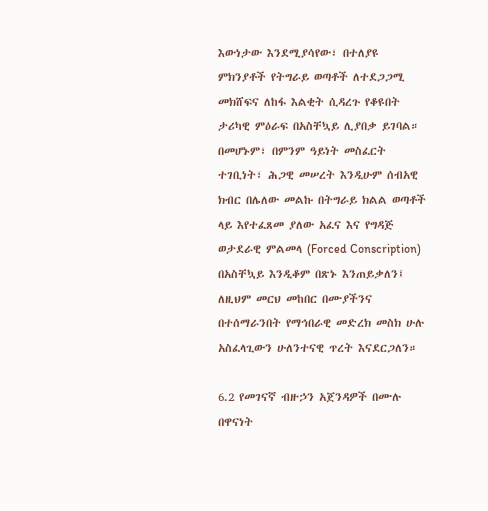እውነታው እንደሚያሳየው፣ በተለያዩ ምክንያቶች የትግራይ ወጣቶች ለተደጋጋሚ መክሸፍና ለከፋ እልቂት ሲዳረጉ የቆዩበት ታሪካዊ ምዕራፍ በአስቸኳይ ሊያበቃ ይገባል። በመሆኑም፣ በምንም ዓይነት መስፈርት ተገቢነት፣ ሕጋዊ መሠረት እንዲሁም ሰብአዊ ክብር በሌለው መልኩ በትግራይ ክልል ወጣቶች ላይ እየተፈጸመ ያለው አፈና እና የግዳጅ ወታደራዊ ምልመላ (Forced Conscription) በአስቸኳይ እንዲቆም በጽኑ እንጠይቃለን፤ ለዚህም መርህ መከበር በሙያችንና በተሰማራንበት የማኅበራዊ መድረክ መስክ ሁሉ አስፈላጊውን ሁለንተናዊ ጥረት እናደርጋለን።

6.2 የመገናኛ ብዙኃን አጀንዳዎች በሙሉ በዋናነት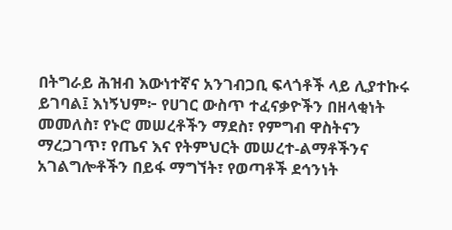በትግራይ ሕዝብ እውነተኛና አንገብጋቢ ፍላጎቶች ላይ ሊያተኩሩ ይገባል፤ እነኝህም፦ የሀገር ውስጥ ተፈናቃዮችን በዘላቂነት መመለስ፣ የኑሮ መሠረቶችን ማደስ፣ የምግብ ዋስትናን ማረጋገጥ፣ የጤና እና የትምህርት መሠረተ-ልማቶችንና አገልግሎቶችን በይፋ ማግኘት፣ የወጣቶች ደኅንነት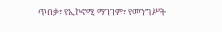ጥበቃ፣ የኢኮኖሚ ማገገም፣ የመንግሥት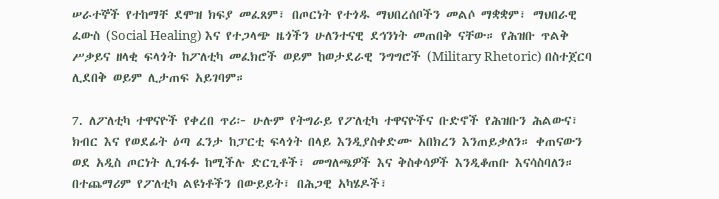ሠራተኞች የተከማቸ ደሞዝ ክፍያ መፈጸም፣ በጦርነት የተጎዱ ማህበረሰቦችን መልሶ ማቋቋም፣ ማህበራዊ ፈውስ (Social Healing) እና የተጋላጭ ዜጎችን ሁለንተናዊ ደኅንነት መጠበቅ ናቸው። የሕዝቡ ጥልቅ ሥቃይና ዘላቂ ፍላጎት ከፖለቲካ መፈክሮች ወይም ከወታደራዊ ንግግሮች (Military Rhetoric) በስተጀርባ ሊደበቅ ወይም ሊታጠፍ አይገባም።

7. ለፖለቲካ ተዋናዮች የቀረበ ጥሪ፦ ሁሉም የትግራይ የፖለቲካ ተዋናዮችና ቡድኖች የሕዝቡን ሕልውና፣ ክብር እና የወደፊት ዕጣ ፈንታ ከፓርቲ ፍላጎት በላይ እንዲያስቀድሙ አበክረን እንጠይቃለን። ቀጠናውን ወደ አዲስ ጦርነት ሊገፋፉ ከሚችሉ ድርጊቶች፣ መግለጫዎች እና ቅስቀሳዎች እንዲቆጠቡ እናሳስባለን። በተጨማሪም የፖለቲካ ልዩነቶችን በውይይት፣ በሕጋዊ አካሄዶች፣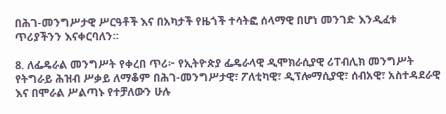በሕገ-መንግሥታዊ ሥርዓቶች እና በአካታች የዜጎች ተሳትፎ ሰላማዊ በሆነ መንገድ እንዲፈቱ ጥሪያችንን እናቀርባለን።

8. ለፌዴራል መንግሥት የቀረበ ጥሪ፦ የኢትዮጵያ ፌዴራላዊ ዲሞክራሲያዊ ሪፐብሊክ መንግሥት የትግራይ ሕዝብ ሥቃይ ለማቆም በሕገ-መንግሥታዊ፣ ፖለቲካዊ፣ ዲፕሎማሲያዊ፣ ሰብአዊ፣ አስተዳደራዊ እና በሞራል ሥልጣኑ የተቻለውን ሁሉ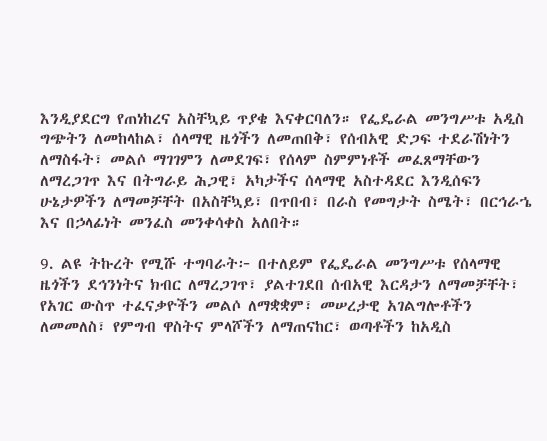እንዲያደርግ የጠነከረና አስቸኳይ ጥያቄ እናቀርባለን። የፌዴራል መንግሥቱ አዲስ ግጭትን ለመከላከል፣ ሰላማዊ ዜጎችን ለመጠበቅ፣ የሰብአዊ ድጋፍ ተደራሽነትን ለማስፋት፣ መልሶ ማገገምን ለመደገፍ፣ የሰላም ስምምነቶች መፈጸማቸውን ለማረጋገጥ እና በትግራይ ሕጋዊ፣ አካታችና ሰላማዊ አስተዳደር እንዲሰፍን ሁኔታዎችን ለማመቻቸት በአስቸኳይ፣ በጥበብ፣ በራስ የመግታት ስሜት፣ በርኅራኄ እና በኃላፊነት መንፈስ መንቀሳቀስ አለበት።

9. ልዩ ትኩረት የሚሹ ተግባራት፦ በተለይም የፌዴራል መንግሥቱ የሰላማዊ ዜጎችን ደኅንነትና ክብር ለማረጋገጥ፣ ያልተገደበ ሰብአዊ እርዳታን ለማመቻቸት፣ የአገር ውስጥ ተፈናቃዮችን መልሶ ለማቋቋም፣ መሠረታዊ አገልግሎቶችን ለመመለስ፣ የምግብ ዋስትና ምላሾችን ለማጠናከር፣ ወጣቶችን ከአዲስ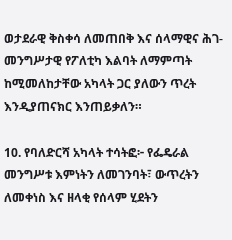ወታደራዊ ቅስቀሳ ለመጠበቅ እና ሰላማዊና ሕገ-መንግሥታዊ የፖለቲካ እልባት ለማምጣት ከሚመለከታቸው አካላት ጋር ያለውን ጥረት እንዲያጠናክር እንጠይቃለን።

10. የባለድርሻ አካላት ተሳትፎ፦ የፌዴራል መንግሥቱ እምነትን ለመገንባት፣ ውጥረትን ለመቀነስ እና ዘላቂ የሰላም ሂደትን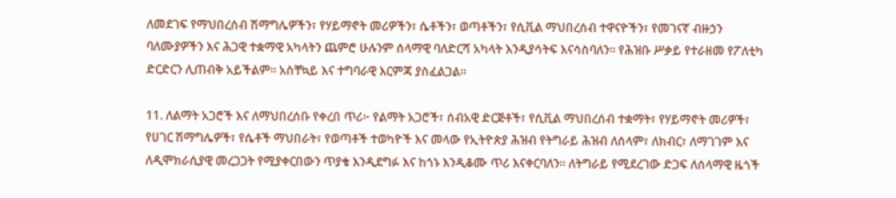ለመደገፍ የማህበረሰብ ሽማግሌዎችን፣ የሃይማኖት መሪዎችን፣ ሴቶችን፣ ወጣቶችን፣ የሲቪል ማህበረሰብ ተዋናዮችን፣ የመገናኛ ብዙኃን ባለሙያዎችን እና ሕጋዊ ተቋማዊ አካላትን ጨምሮ ሁሉንም ሰላማዊ ባለድርሻ አካላት እንዲያሳትፍ እናሳስባለን። የሕዝቡ ሥቃይ የተራዘመ የፖለቲካ ድርድርን ሊጠብቅ አይችልም። አስቸኳይ እና ተግባራዊ እርምጃ ያስፈልጋል።

11. ለልማት አጋሮች እና ለማህበረሰቡ የቀረበ ጥሪ፦ የልማት አጋሮች፣ ሰብአዊ ድርጅቶች፣ የሲቪል ማህበረሰብ ተቋማት፣ የሃይማኖት መሪዎች፣ የሀገር ሽማግሌዎች፣ የሴቶች ማህበራት፣ የወጣቶች ተወካዮች እና መላው የኢትዮጵያ ሕዝብ የትግራይ ሕዝብ ለሰላም፣ ለክብር፣ ለማገገም እና ለዲሞክራሲያዊ መረጋጋት የሚያቀርበውን ጥያቄ እንዲደግፉ እና ከጎኑ እንዲቆሙ ጥሪ እናቀርባለን። ለትግራይ የሚደረገው ድጋፍ ለሰላማዊ ዜጎች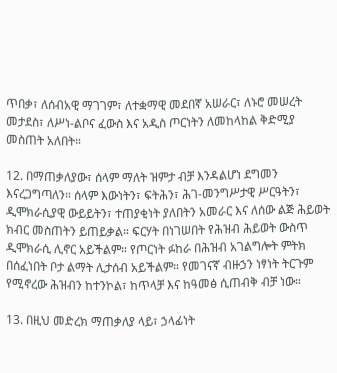ጥበቃ፣ ለሰብአዊ ማገገም፣ ለተቋማዊ መደበኛ አሠራር፣ ለኑሮ መሠረት መታደስ፣ ለሥነ-ልቦና ፈውስ እና አዲስ ጦርነትን ለመከላከል ቅድሚያ መስጠት አለበት።

12. በማጠቃለያው፣ ሰላም ማለት ዝምታ ብቻ እንዳልሆነ ደግመን እናረጋግጣለን። ሰላም እውነትን፣ ፍትሕን፣ ሕገ-መንግሥታዊ ሥርዓትን፣ ዲሞክራሲያዊ ውይይትን፣ ተጠያቂነት ያለበትን አመራር እና ለሰው ልጅ ሕይወት ክብር መስጠትን ይጠይቃል። ፍርሃት በነገሠበት የሕዝብ ሕይወት ውስጥ ዲሞክራሲ ሊኖር አይችልም። የጦርነት ፉከራ በሕዝብ አገልግሎት ምትክ በሰፈነበት ቦታ ልማት ሊታሰብ አይችልም። የመገናኛ ብዙኃን ነፃነት ትርጉም የሚኖረው ሕዝብን ከተንኮል፣ ከጥላቻ እና ከዓመፅ ሲጠብቅ ብቻ ነው።

13. በዚህ መድረክ ማጠቃለያ ላይ፣ ኃላፊነት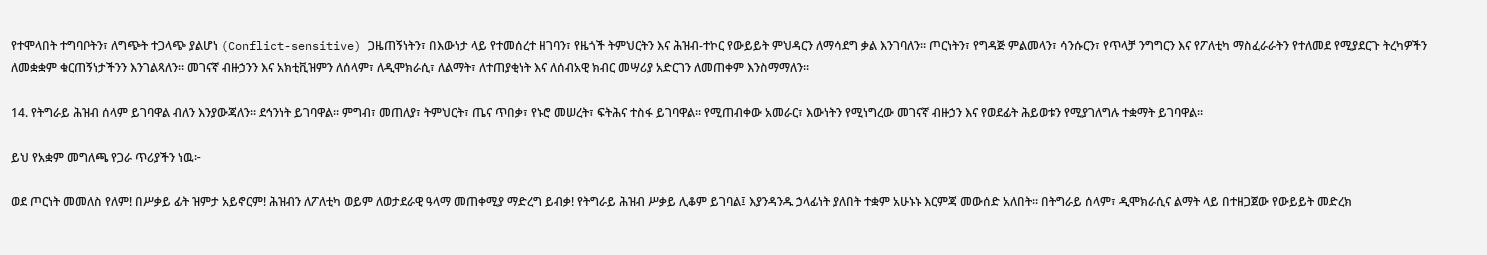የተሞላበት ተግባቦትን፣ ለግጭት ተጋላጭ ያልሆነ (Conflict-sensitive) ጋዜጠኝነትን፣ በእውነታ ላይ የተመሰረተ ዘገባን፣ የዜጎች ትምህርትን እና ሕዝብ-ተኮር የውይይት ምህዳርን ለማሳደግ ቃል እንገባለን። ጦርነትን፣ የግዳጅ ምልመላን፣ ሳንሱርን፣ የጥላቻ ንግግርን እና የፖለቲካ ማስፈራራትን የተለመደ የሚያደርጉ ትረካዎችን ለመቋቋም ቁርጠኝነታችንን እንገልጻለን። መገናኛ ብዙኃንን እና አክቲቪዝምን ለሰላም፣ ለዲሞክራሲ፣ ለልማት፣ ለተጠያቂነት እና ለሰብአዊ ክብር መሣሪያ አድርገን ለመጠቀም እንስማማለን።

14. የትግራይ ሕዝብ ሰላም ይገባዋል ብለን እንያውጃለን። ደኅንነት ይገባዋል። ምግብ፣ መጠለያ፣ ትምህርት፣ ጤና ጥበቃ፣ የኑሮ መሠረት፣ ፍትሕና ተስፋ ይገባዋል። የሚጠብቀው አመራር፣ እውነትን የሚነግረው መገናኛ ብዙኃን እና የወደፊት ሕይወቱን የሚያገለግሉ ተቋማት ይገባዋል።

ይህ የአቋም መግለጫ የጋራ ጥሪያችን ነዉ፦

ወደ ጦርነት መመለስ የለም! በሥቃይ ፊት ዝምታ አይኖርም! ሕዝብን ለፖለቲካ ወይም ለወታደራዊ ዓላማ መጠቀሚያ ማድረግ ይብቃ! የትግራይ ሕዝብ ሥቃይ ሊቆም ይገባል፤ እያንዳንዱ ኃላፊነት ያለበት ተቋም አሁኑኑ እርምጃ መውሰድ አለበት። በትግራይ ሰላም፣ ዲሞክራሲና ልማት ላይ በተዘጋጀው የውይይት መድረክ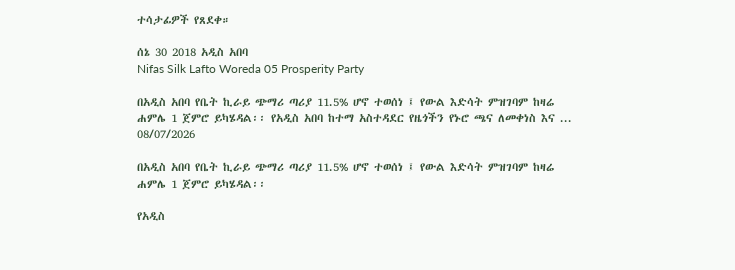ተሳታፊዎች የጸደቀ።

ሰኔ 30 2018 አዲስ አበባ
Nifas Silk Lafto Woreda 05 Prosperity Party

በአዲስ አበባ የቤት ኪራይ ጭማሪ ጣሪያ 11.5% ሆኖ ተወሰነ ፤ የውል እድሳት ምዝገባም ከዛሬ ሐምሌ 1 ጀምሮ ይካሄዳል፡፡ የአዲስ አበባ ከተማ አስተዳደር የዜጎችን የኑሮ ጫና ለመቀነስ እና ...
08/07/2026

በአዲስ አበባ የቤት ኪራይ ጭማሪ ጣሪያ 11.5% ሆኖ ተወሰነ ፤ የውል እድሳት ምዝገባም ከዛሬ ሐምሌ 1 ጀምሮ ይካሄዳል፡፡

የአዲስ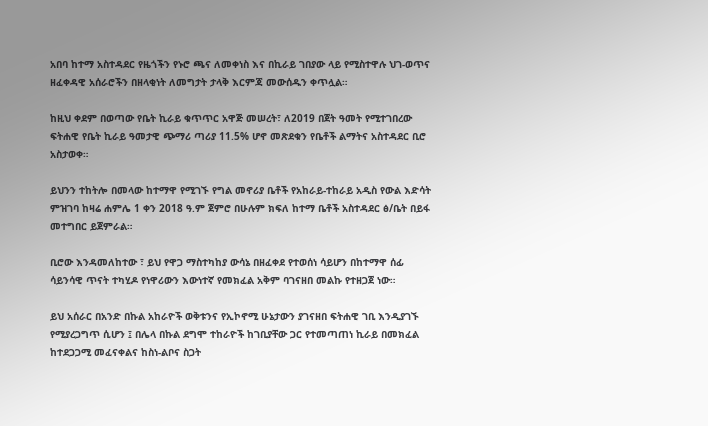አበባ ከተማ አስተዳደር የዜጎችን የኑሮ ጫና ለመቀነስ እና በኪራይ ገበያው ላይ የሚስተዋሉ ህገ-ወጥና ዘፈቀዳዊ አሰራሮችን በዘላቂነት ለመግታት ታላቅ እርምጃ መውሰዱን ቀጥሏል።

ከዚህ ቀደም በወጣው የቤት ኪራይ ቁጥጥር አዋጅ መሠረት፣ ለ2019 በጀት ዓመት የሚተገበረው ፍትሐዊ የቤት ኪራይ ዓመታዊ ጭማሪ ጣሪያ 11.5% ሆኖ መጽደቁን የቤቶች ልማትና አስተዳደር ቢሮ አስታወቀ።

ይህንን ተከትሎ በመላው ከተማዋ የሚገኙ የግል መኖሪያ ቤቶች የአከራይ-ተከራይ አዲስ የውል እድሳት ምዝገባ ከዛሬ ሐምሌ 1 ቀን 2018 ዓ.ም ጀምሮ በሁሉም ክፍለ ከተማ ቤቶች አስተዳደር ፅ/ቤት በይፋ መተግበር ይጀምራል።

ቢሮው እንዳመለከተው ፣ ይህ የዋጋ ማስተካከያ ውሳኔ በዘፈቀደ የተወሰነ ሳይሆን በከተማዋ ሰፊ ሳይንሳዊ ጥናት ተካሂዶ የነዋሪውን እውነተኛ የመክፈል አቅም ባገናዘበ መልኩ የተዘጋጀ ነው።

ይህ አሰራር በአንድ በኩል አከራዮች ወቅቱንና የኢኮኖሚ ሁኔታውን ያገናዘበ ፍትሐዊ ገቢ እንዲያገኙ የሚያረጋግጥ ሲሆን ፤ በሌላ በኩል ደግሞ ተከራዮች ከገቢያቸው ጋር የተመጣጠነ ኪራይ በመክፈል ከተደጋጋሚ መፈናቀልና ከስነ-ልቦና ስጋት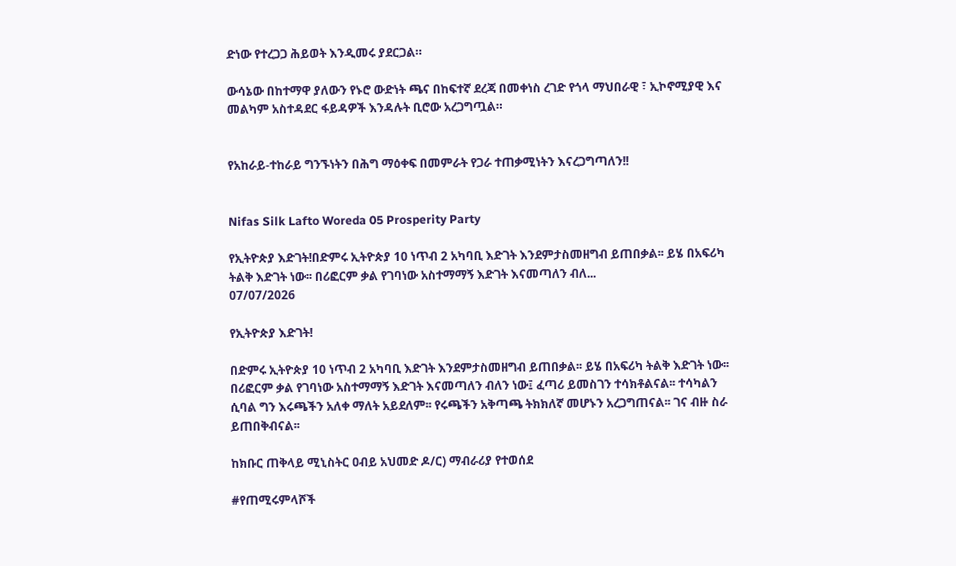ድነው የተረጋጋ ሕይወት እንዲመሩ ያደርጋል።

ውሳኔው በከተማዋ ያለውን የኑሮ ውድነት ጫና በከፍተኛ ደረጃ በመቀነስ ረገድ የጎላ ማህበራዊ ፣ ኢኮኖሚያዊ እና መልካም አስተዳደር ፋይዳዎች እንዳሉት ቢሮው አረጋግጧል።


የአከራይ-ተከራይ ግንኙነትን በሕግ ማዕቀፍ በመምራት የጋራ ተጠቃሚነትን እናረጋግጣለን!!


Nifas Silk Lafto Woreda 05 Prosperity Party

የኢትዮጵያ እድገት!በድምሩ ኢትዮጵያ 10 ነጥብ 2 አካባቢ እድገት እንደምታስመዘግብ ይጠበቃል፡፡ ይሄ በአፍሪካ ትልቅ እድገት ነው፡፡ በሪፎርም ቃል የገባነው አስተማማኝ እድገት እናመጣለን ብለ...
07/07/2026

የኢትዮጵያ እድገት!

በድምሩ ኢትዮጵያ 10 ነጥብ 2 አካባቢ እድገት እንደምታስመዘግብ ይጠበቃል፡፡ ይሄ በአፍሪካ ትልቅ እድገት ነው፡፡ በሪፎርም ቃል የገባነው አስተማማኝ እድገት እናመጣለን ብለን ነው፤ ፈጣሪ ይመስገን ተሳክቶልናል፡፡ ተሳካልን ሲባል ግን እሩጫችን አለቀ ማለት አይደለም፡፡ የሩጫችን አቅጣጫ ትክክለኛ መሆኑን አረጋግጠናል፡፡ ገና ብዙ ስራ ይጠበቅብናል፡፡

ከክቡር ጠቅላይ ሚኒስትር ዐብይ አህመድ ዶ/ር) ማብራሪያ የተወሰደ

#የጠሚሩምላሾች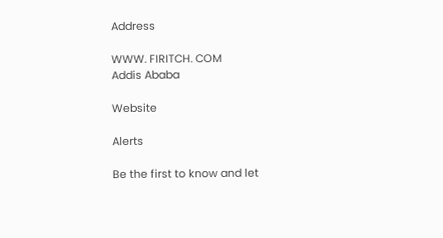Address

WWW. FIRITCH. COM
Addis Ababa

Website

Alerts

Be the first to know and let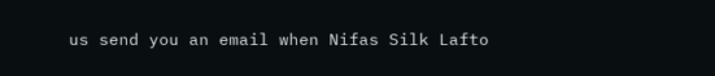us send you an email when Nifas Silk Lafto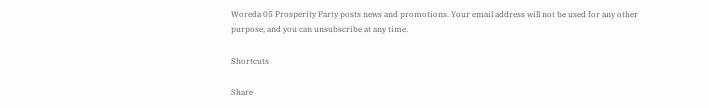Woreda 05 Prosperity Party posts news and promotions. Your email address will not be used for any other purpose, and you can unsubscribe at any time.

Shortcuts

Share